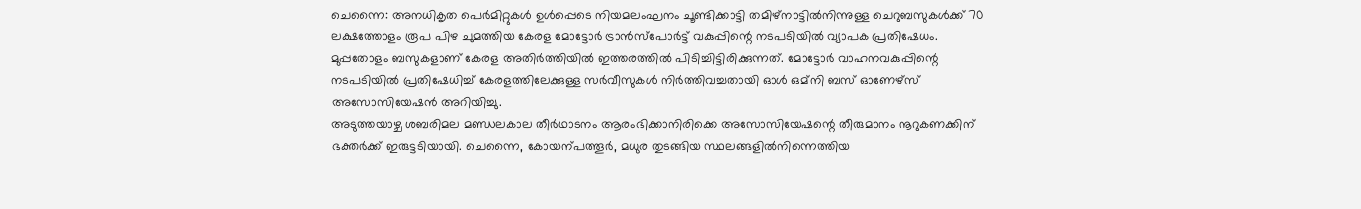ചെന്നൈ: അനധികൃത പെർമിറ്റുകൾ ഉൾപ്പെടെ നിയമലംഘനം ചൂണ്ടിക്കാട്ടി തമിഴ്നാട്ടിൽനിന്നുള്ള ചെറുബസുകൾക്ക് 70 ലക്ഷത്തോളം രൂപ പിഴ ചുമത്തിയ കേരള മോട്ടോർ ട്രാൻസ്പോർട്ട് വകുപ്പിന്റെ നടപടിയിൽ വ്യാപക പ്രതിഷേധം.
മുപ്പതോളം ബസുകളാണ് കേരള അതിർത്തിയിൽ ഇത്തരത്തിൽ പിടിച്ചിട്ടിരിക്കുന്നത്. മോട്ടോർ വാഹനവകുപ്പിന്റെ നടപടിയിൽ പ്രതിഷേധിച്ച് കേരളത്തിലേക്കുള്ള സർവീസുകൾ നിർത്തിവച്ചതായി ഓൾ ഒമ്നി ബസ് ഓണേഴ്സ് അസോസിയേഷൻ അറിയിച്ചു.
അടുത്തയാഴ്ച ശബരിമല മണ്ഡലകാല തീർഥാടനം ആരംഭിക്കാനിരിക്കെ അസോസിയേഷന്റെ തീരുമാനം നൂറുകണക്കിന് ഭക്തർക്ക് ഇരുട്ടടിയായി. ചെന്നൈ, കോയന്പത്തൂർ, മധുര തുടങ്ങിയ സ്ഥലങ്ങളിൽനിന്നെത്തിയ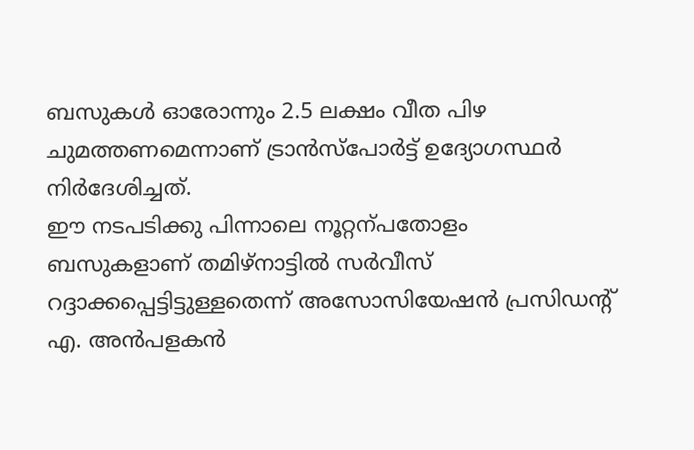ബസുകൾ ഓരോന്നും 2.5 ലക്ഷം വീത പിഴ ചുമത്തണമെന്നാണ് ട്രാൻസ്പോർട്ട് ഉദ്യോഗസ്ഥർ നിർദേശിച്ചത്.
ഈ നടപടിക്കു പിന്നാലെ നൂറ്റന്പതോളം ബസുകളാണ് തമിഴ്നാട്ടിൽ സർവീസ് റദ്ദാക്കപ്പെട്ടിട്ടുള്ളതെന്ന് അസോസിയേഷൻ പ്രസിഡന്റ് എ. അൻപളകൻ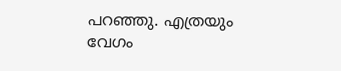പറഞ്ഞു. എത്രയും വേഗം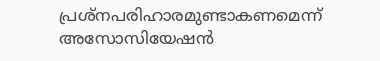പ്രശ്നപരിഹാരമുണ്ടാകണമെന്ന് അസോസിയേഷൻ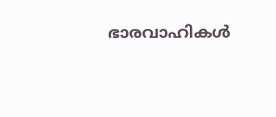ഭാരവാഹികൾ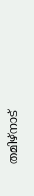തമിഴ്നാട്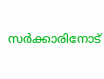സർക്കാരിനോട്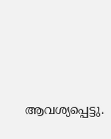ആവശ്യപ്പെട്ടു.